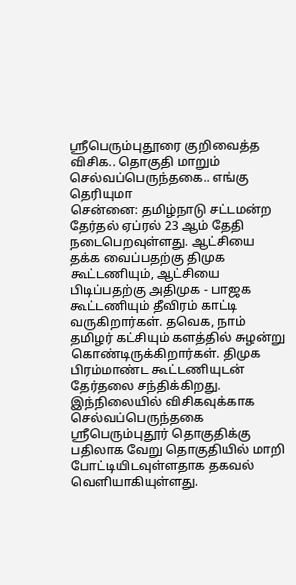ஶ்ரீபெரும்புதூரை குறிவைத்த விசிக.. தொகுதி மாறும் செல்வப்பெருந்தகை.. எங்கு தெரியுமா
சென்னை: தமிழ்நாடு சட்டமன்ற தேர்தல் ஏப்ரல் 23 ஆம் தேதி நடைபெறவுள்ளது. ஆட்சியை தக்க வைப்பதற்கு திமுக கூட்டணியும், ஆட்சியை பிடிப்பதற்கு அதிமுக - பாஜக கூட்டணியும் தீவிரம் காட்டி வருகிறார்கள். தவெக, நாம் தமிழர் கட்சியும் களத்தில் சுழன்று கொண்டிருக்கிறார்கள். திமுக பிரம்மாண்ட கூட்டணியுடன் தேர்தலை சந்திக்கிறது. இந்நிலையில் விசிகவுக்காக செல்வப்பெருந்தகை ஶ்ரீபெரும்புதூர் தொகுதிக்கு பதிலாக வேறு தொகுதியில் மாறி போட்டியிடவுள்ளதாக தகவல் வெளியாகியுள்ளது.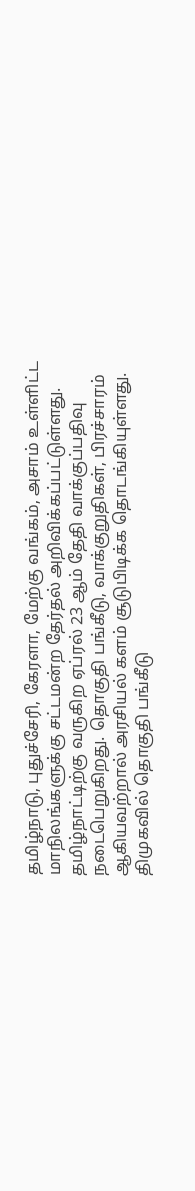தமிழ்நாடு, புதுச்சேரி, கேரளா, மேற்கு வங்கம், அசாம் உள்ளிட்ட மாநிலங்களுக்கு சட்டமன்ற தேர்தல் அறிவிக்கப்பட்டுள்ளது. தமிழ்நாட்டிற்கு வருகிற ஏப்ரல் 23 ஆம் தேதி வாக்குப்பதிவு நடைபெறுகிறது. தொகுதி பங்கீடு, வாக்குறுதிகள், பிரச்சாரம் ஆகியவற்றால் அரசியல் களம் சூடுபிடிக்க தொடங்கியுள்ளது. திமுகவில் தொகுதி பங்கீடு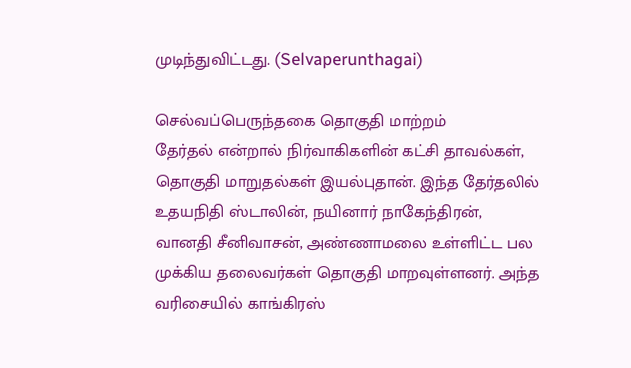முடிந்துவிட்டது. (Selvaperunthagai)

செல்வப்பெருந்தகை தொகுதி மாற்றம்
தேர்தல் என்றால் நிர்வாகிகளின் கட்சி தாவல்கள், தொகுதி மாறுதல்கள் இயல்புதான். இந்த தேர்தலில் உதயநிதி ஸ்டாலின், நயினார் நாகேந்திரன், வானதி சீனிவாசன், அண்ணாமலை உள்ளிட்ட பல முக்கிய தலைவர்கள் தொகுதி மாறவுள்ளனர். அந்த வரிசையில் காங்கிரஸ்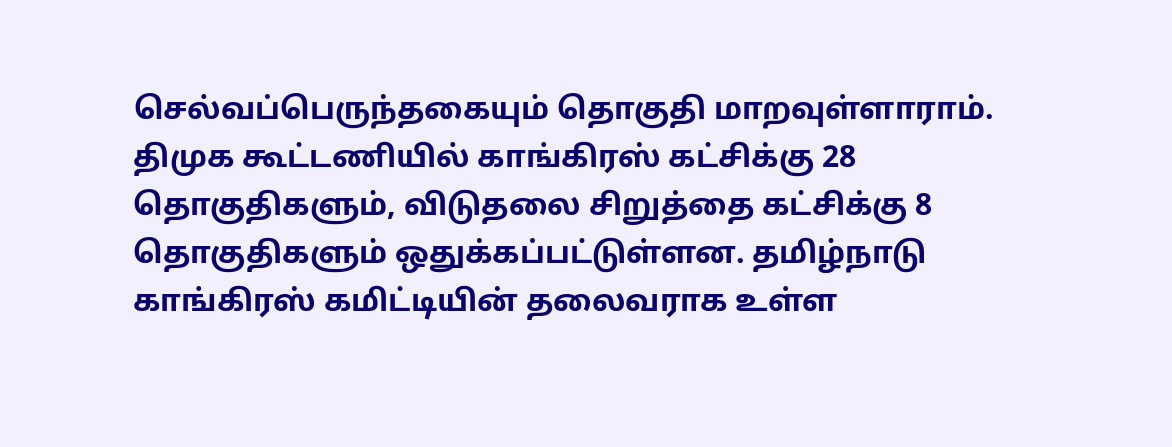செல்வப்பெருந்தகையும் தொகுதி மாறவுள்ளாராம்.
திமுக கூட்டணியில் காங்கிரஸ் கட்சிக்கு 28 தொகுதிகளும், விடுதலை சிறுத்தை கட்சிக்கு 8 தொகுதிகளும் ஒதுக்கப்பட்டுள்ளன. தமிழ்நாடு காங்கிரஸ் கமிட்டியின் தலைவராக உள்ள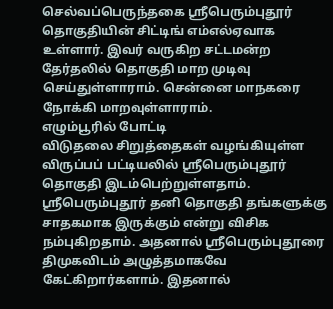செல்வப்பெருந்தகை ஶ்ரீபெரும்புதூர் தொகுதியின் சிட்டிங் எம்எல்ஏவாக உள்ளார். இவர் வருகிற சட்டமன்ற தேர்தலில் தொகுதி மாற முடிவு செய்துள்ளாராம். சென்னை மாநகரை நோக்கி மாறவுள்ளாராம்.
எழும்பூரில் போட்டி
விடுதலை சிறுத்தைகள் வழங்கியுள்ள விருப்பப் பட்டியலில் ஶ்ரீபெரும்புதூர் தொகுதி இடம்பெற்றுள்ளதாம். ஶ்ரீபெரும்புதூர் தனி தொகுதி தங்களுக்கு சாதகமாக இருக்கும் என்று விசிக நம்புகிறதாம். அதனால் ஶ்ரீபெரும்புதூரை திமுகவிடம் அழுத்தமாகவே கேட்கிறார்களாம். இதனால்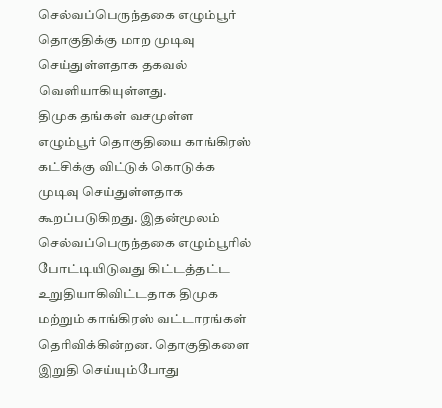செல்வப்பெருந்தகை எழும்பூர் தொகுதிக்கு மாற முடிவு செய்துள்ளதாக தகவல் வெளியாகியுள்ளது.
திமுக தங்கள் வசமுள்ள எழும்பூர் தொகுதியை காங்கிரஸ் கட்சிக்கு விட்டுக் கொடுக்க முடிவு செய்துள்ளதாக கூறப்படுகிறது. இதன்மூலம் செல்வப்பெருந்தகை எழும்பூரில் போட்டியிடுவது கிட்டத்தட்ட உறுதியாகிவிட்டதாக திமுக மற்றும் காங்கிரஸ் வட்டாரங்கள் தெரிவிக்கின்றன. தொகுதிகளை இறுதி செய்யும்போது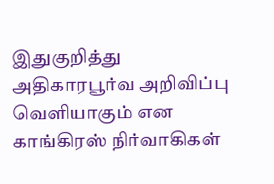இதுகுறித்து அதிகாரபூர்வ அறிவிப்பு வெளியாகும் என காங்கிரஸ் நிர்வாகிகள்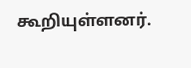கூறியுள்ளனர்.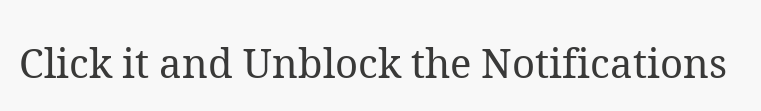Click it and Unblock the Notifications